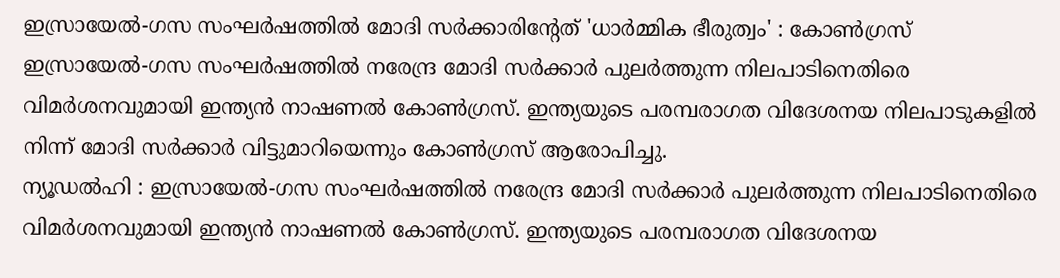ഇസ്രായേൽ-ഗസ സംഘർഷത്തിൽ മോദി സർക്കാരിന്റേത് 'ധാർമ്മിക ഭീരുത്വം' : കോൺഗ്രസ്
ഇസ്രായേൽ-ഗസ സംഘർഷത്തിൽ നരേന്ദ്ര മോദി സർക്കാർ പുലർത്തുന്ന നിലപാടിനെതിരെ വിമർശനവുമായി ഇന്ത്യൻ നാഷണൽ കോൺഗ്രസ്. ഇന്ത്യയുടെ പരമ്പരാഗത വിദേശനയ നിലപാടുകളിൽ നിന്ന് മോദി സർക്കാർ വിട്ടുമാറിയെന്നും കോൺഗ്രസ് ആരോപിച്ചു.
ന്യൂഡൽഹി : ഇസ്രായേൽ-ഗസ സംഘർഷത്തിൽ നരേന്ദ്ര മോദി സർക്കാർ പുലർത്തുന്ന നിലപാടിനെതിരെ വിമർശനവുമായി ഇന്ത്യൻ നാഷണൽ കോൺഗ്രസ്. ഇന്ത്യയുടെ പരമ്പരാഗത വിദേശനയ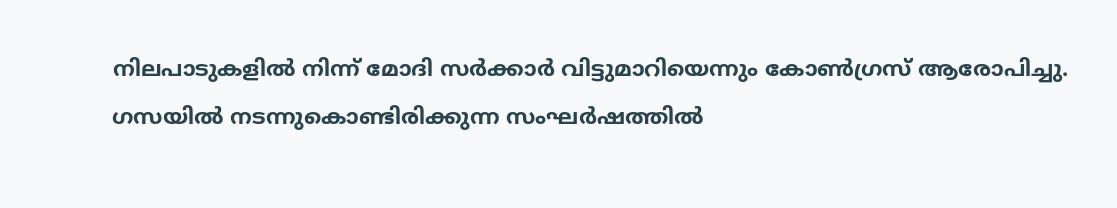നിലപാടുകളിൽ നിന്ന് മോദി സർക്കാർ വിട്ടുമാറിയെന്നും കോൺഗ്രസ് ആരോപിച്ചു.
ഗസയിൽ നടന്നുകൊണ്ടിരിക്കുന്ന സംഘർഷത്തിൽ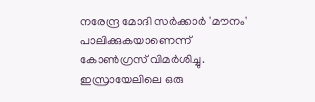നരേന്ദ്ര മോദി സർക്കാർ 'മൗനം' പാലിക്കുകയാണെന്ന് കോൺഗ്രസ് വിമർശിച്ചു. ഇസ്രായേലിലെ ഒരു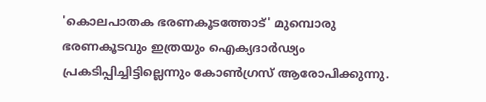'കൊലപാതക ഭരണകൂടത്തോട്' മുമ്പൊരു ഭരണകൂടവും ഇത്രയും ഐക്യദാർഢ്യം പ്രകടിപ്പിച്ചിട്ടില്ലെന്നും കോൺഗ്രസ് ആരോപിക്കുന്നു.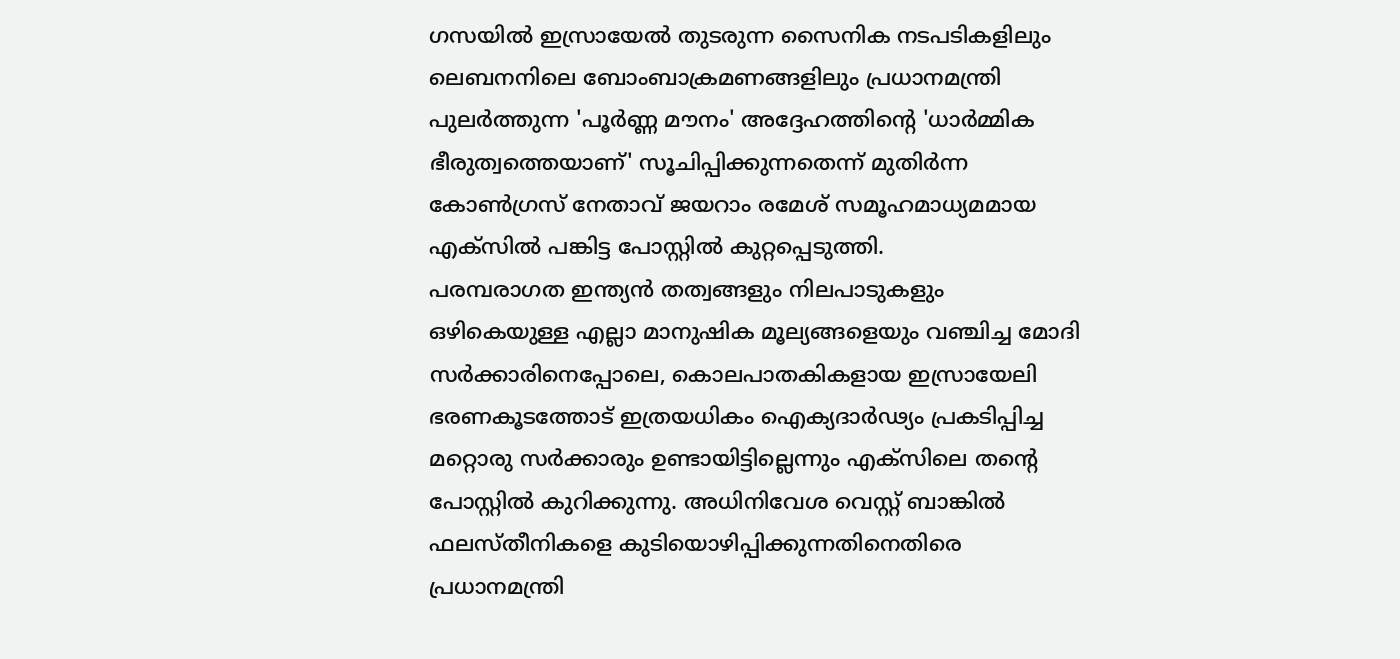ഗസയിൽ ഇസ്രായേൽ തുടരുന്ന സൈനിക നടപടികളിലും ലെബനനിലെ ബോംബാക്രമണങ്ങളിലും പ്രധാനമന്ത്രി പുലർത്തുന്ന 'പൂർണ്ണ മൗനം' അദ്ദേഹത്തിന്റെ 'ധാർമ്മിക ഭീരുത്വത്തെയാണ്' സൂചിപ്പിക്കുന്നതെന്ന് മുതിർന്ന കോൺഗ്രസ് നേതാവ് ജയറാം രമേശ് സമൂഹമാധ്യമമായ എക്സിൽ പങ്കിട്ട പോസ്റ്റിൽ കുറ്റപ്പെടുത്തി.
പരമ്പരാഗത ഇന്ത്യൻ തത്വങ്ങളും നിലപാടുകളും ഒഴികെയുള്ള എല്ലാ മാനുഷിക മൂല്യങ്ങളെയും വഞ്ചിച്ച മോദി സർക്കാരിനെപ്പോലെ, കൊലപാതകികളായ ഇസ്രായേലി ഭരണകൂടത്തോട് ഇത്രയധികം ഐക്യദാർഢ്യം പ്രകടിപ്പിച്ച മറ്റൊരു സർക്കാരും ഉണ്ടായിട്ടില്ലെന്നും എക്സിലെ തന്റെ പോസ്റ്റിൽ കുറിക്കുന്നു. അധിനിവേശ വെസ്റ്റ് ബാങ്കിൽ ഫലസ്തീനികളെ കുടിയൊഴിപ്പിക്കുന്നതിനെതിരെ പ്രധാനമന്ത്രി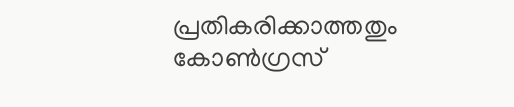പ്രതികരിക്കാത്തതും കോൺഗ്രസ്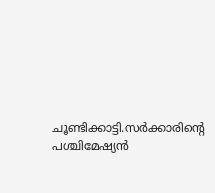ചൂണ്ടിക്കാട്ടി.സർക്കാരിന്റെ പശ്ചിമേഷ്യൻ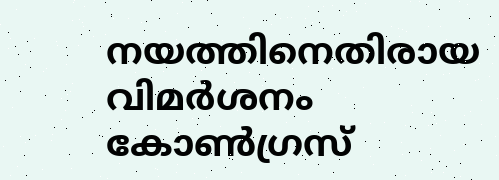നയത്തിനെതിരായ വിമർശനം കോൺഗ്രസ്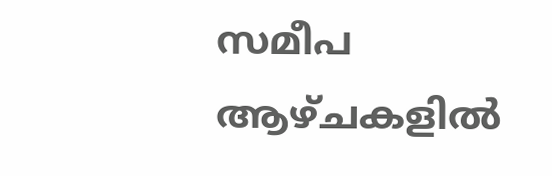സമീപ ആഴ്ചകളിൽ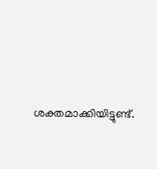ശക്തമാക്കിയിട്ടുണ്ട്.